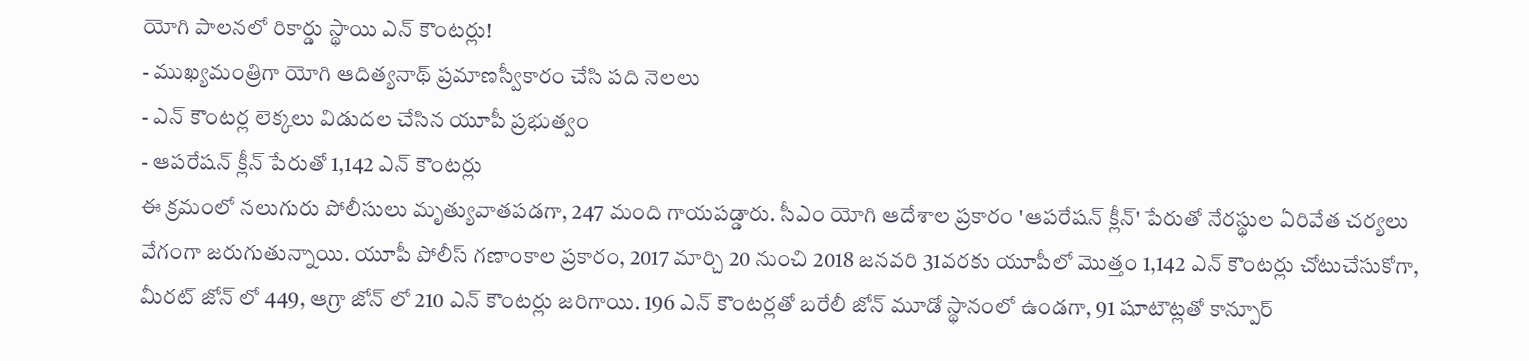యోగి పాలనలో రికార్డు స్థాయి ఎన్ కౌంటర్లు!
- ముఖ్యమంత్రిగా యోగి ఆదిత్యనాథ్ ప్రమాణస్వీకారం చేసి పది నెలలు
- ఎన్ కౌంటర్ల లెక్కలు విడుదల చేసిన యూపీ ప్రభుత్వం
- ఆపరేషన్ క్లీన్ పేరుతో 1,142 ఎన్ కౌంటర్లు
ఈ క్రమంలో నలుగురు పోలీసులు మృత్యువాతపడగా, 247 మంది గాయపడ్డారు. సీఎం యోగి ఆదేశాల ప్రకారం 'ఆపరేషన్ క్లీన్' పేరుతో నేరస్థుల ఏరివేత చర్యలు వేగంగా జరుగుతున్నాయి. యూపీ పోలీస్ గణాంకాల ప్రకారం, 2017 మార్చి 20 నుంచి 2018 జనవరి 31వరకు యూపీలో మొత్తం 1,142 ఎన్ కౌంటర్లు చోటుచేసుకోగా, మీరట్ జోన్ లో 449, ఆగ్రా జోన్ లో 210 ఎన్ కౌంటర్లు జరిగాయి. 196 ఎన్ కౌంటర్లతో బరేలీ జోన్ మూడో స్థానంలో ఉండగా, 91 షూటౌట్లతో కాన్పూర్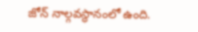జోన్ నాల్గవస్థానంలో ఉంది.